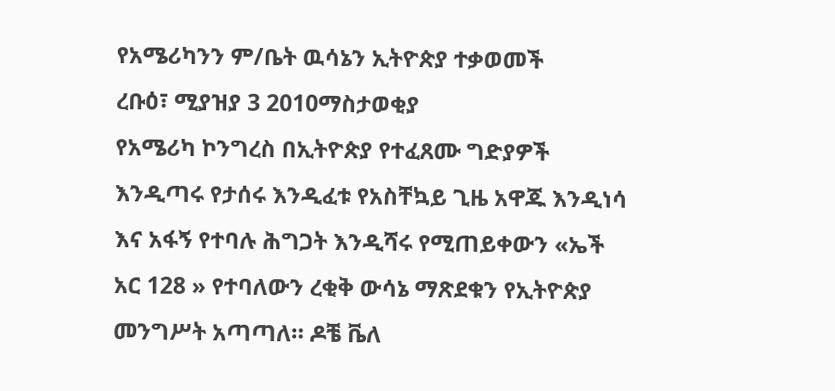የአሜሪካንን ም/ቤት ዉሳኔን ኢትዮጵያ ተቃወመች
ረቡዕ፣ ሚያዝያ 3 2010ማስታወቂያ
የአሜሪካ ኮንግረስ በኢትዮጵያ የተፈጸሙ ግድያዎች እንዲጣሩ የታሰሩ እንዲፈቱ የአስቸኳይ ጊዜ አዋጁ እንዲነሳ እና አፋኝ የተባሉ ሕግጋት እንዲሻሩ የሚጠይቀውን «ኤች አር 128 » የተባለውን ረቂቅ ውሳኔ ማጽደቁን የኢትዮጵያ መንግሥት አጣጣለ። ዶቼ ቬለ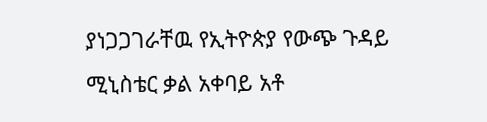ያነጋጋገራቸዉ የኢትዮጵያ የውጭ ጉዳይ ሚኒስቴር ቃል አቀባይ አቶ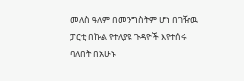መለስ ዓለም በመንግስትም ሆነ በገዥዉ ፓርቲ በኩል የተለያዩ ጉዳዮች እየተሰሩ ባለበት በአሁኑ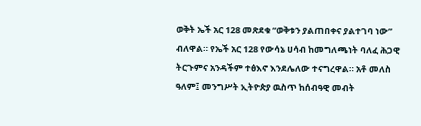ወቅት ኤች አር 128 መጽደቁ “ወቅቱን ያልጠበቀና ያልተገባ ነው” ብለዋል። የኤች አር 128 የውሳኔ ሀሳብ ከመግለጫነት ባለፈ ሕጋዊ ትርጉምና አንዳችም ተፅእኖ እንደሌለው ተናግረዋል። አቶ መለስ ዓለም፤ መንግሥት ኢትዮጵያ ዉስጥ ከሰብዓዊ መብት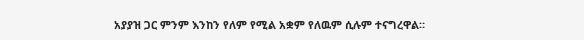አያያዝ ጋር ምንም እንከን የለም የሚል አቋም የለዉም ሲሉም ተናግረዋል።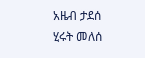አዜብ ታደሰ
ሂሩት መለሰ